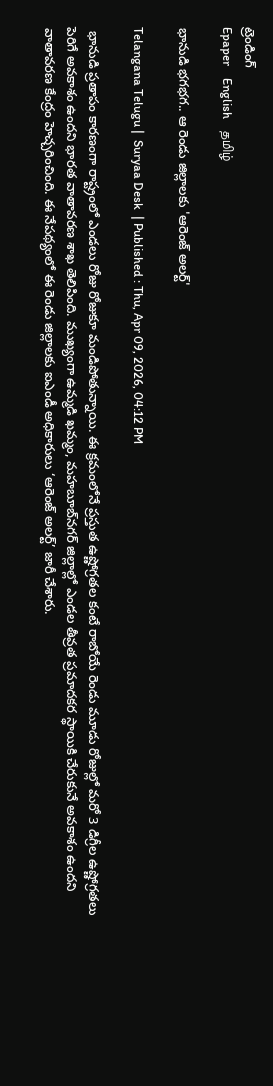ట్రెండింగ్
Epaper    English    தமிழ்

భానుడి భగభగ.. ఆ రెండు జిల్లాలకు 'ఆరెంజ్ అలర్ట్'

Telangana Telugu |  Suryaa Desk  | Published : Thu, Apr 09, 2026, 04:12 PM

 భానుడి ప్రతాపం కారణంగా రాష్ట్రంలో ఎండలు రోజు రోజుకూ మండిపోతున్నాయి. ఈ క్రమంలోనే ప్రస్తుత ఉష్ణోగ్రతల కంటే రాబోయే రెండు మూడు రోజుల్లో మరో 3 డిగ్రీల ఉష్ణోగ్రతలు పెరిగే అవకాశం ఉందని భారత వాతావరణ శాఖ తెలిపింది. ముఖ్యంగా ఉమ్మడి ఖమ్మం, మహబూబ్‌నగర్ జిల్లాల్లో ఎండల తీవ్రత ప్రమాదకర స్థాయికి చేరుకునే అవకాశం ఉందని వాతావరణ కేంద్రం హెచ్చరించింది. ఈ నేపథ్యంలో ఈ రెండు జిల్లాలకు ఐఎండీ అధికారులు ‘ఆరెంజ్ అలర్ట్’ జారీ చేశారు.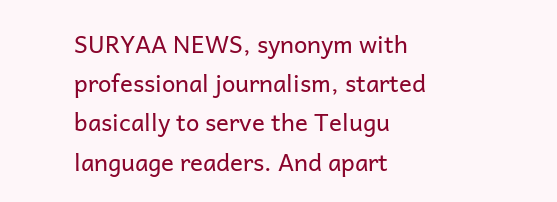SURYAA NEWS, synonym with professional journalism, started basically to serve the Telugu language readers. And apart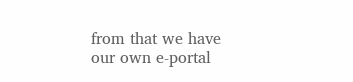from that we have our own e-portal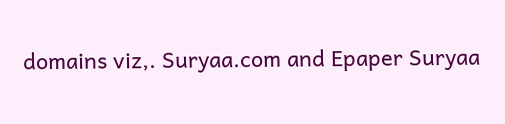domains viz,. Suryaa.com and Epaper Suryaa